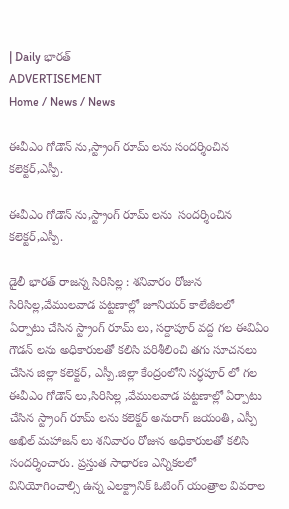| Daily భారత్
ADVERTISEMENT
Home / News / News

ఈవీఎం గోడౌన్ ను,స్ట్రాంగ్ రూమ్ లను సందర్శించిన కలెక్టర్,ఎస్పీ.

ఈవీఎం గోడౌన్ ను,స్ట్రాంగ్ రూమ్ లను  సందర్శించిన కలెక్టర్,ఎస్పీ.

డైలీ భారత్ రాజన్న సిరిసిల్ల : శనివారం రోజున సిరిసిల్ల,వేములవాడ పట్టణాల్లో జూనియర్ కాలేజీలలో ఏర్పాటు చేసిన స్ట్రాంగ్ రూమ్ లు, సర్దాపూర్ వద్ద గల ఈవిఏం గౌడన్ లను అధికారులతో కలిసి పరిశీలించి తగు సూచనలు చేసిన జిల్లా కలెక్టర్, ఎస్పీ.జిల్లా కేంద్రంలోని సర్ధపూర్ లో గల ఈవీఎం గోడౌన్ లు,సిరిసిల్ల ,వేములవాడ పట్టణాల్లో ఏర్పాటు చేసిన స్ట్రాంగ్ రూమ్ లను కలెక్టర్ అనురాగ్ జయంతి, ఎస్పీ అఖిల్ మహాజన్ లు శనివారం రోజున అధికారులతో కలిసి సందర్శించారు. ప్రస్తుత సాధారణ ఎన్నికలలో వినియోగించాల్సి ఉన్న ఎలక్ట్రానిక్ ఓటింగ్ యంత్రాల వివరాల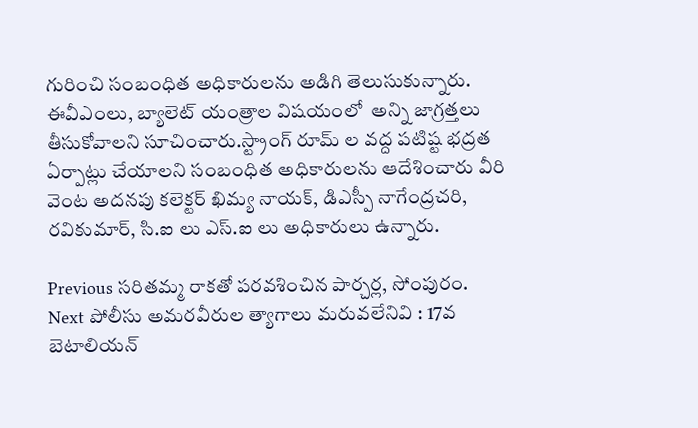గురించి సంబంధిత అధికారులను అడిగి తెలుసుకున్నారు.  ఈవీఎంలు, బ్యాలెట్ యంత్రాల విషయంలో  అన్ని జాగ్రత్తలు తీసుకోవాలని సూచించారు.స్ట్రాంగ్ రూమ్ ల వద్ద పటిష్ట భద్రత ఏర్పాట్లు చేయాలని సంబంధిత అధికారులను ఆదేశించారు వీరి వెంట అదనపు కలెక్టర్ ఖిమ్య నాయక్, డిఎస్పీ నాగేంద్రచరి, రవికుమార్, సి.ఐ లు ఎస్.ఐ లు అధికారులు ఉన్నారు.

Previous సరితమ్మ రాకతో పరవశించిన పార్చర్ల, సోంపురం.
Next పోలీసు అమరవీరుల త్యాగాలు మరువలేనివి : 17వ బెటాలియన్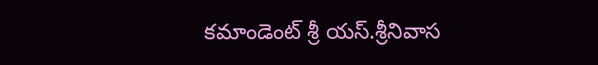కమాండెంట్ శ్రీ యస్.శ్రీనివాస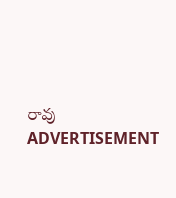రావు
ADVERTISEMENT